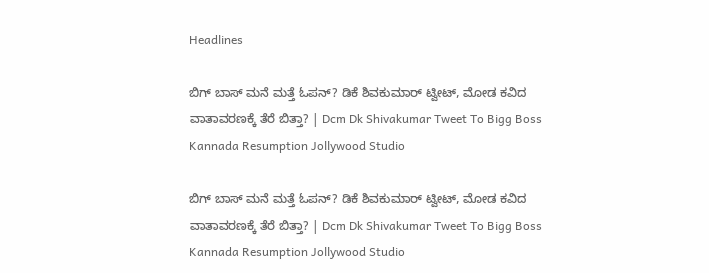Headlines

ಬಿಗ್ ಬಾಸ್‌ ಮನೆ ಮತ್ತೆ ಓಪನ್? ಡಿಕೆ ಶಿವಕುಮಾರ್ ಟ್ವೀಟ್, ಮೋಡ ಕವಿದ ವಾತಾವರಣಕ್ಕೆ ತೆರೆ ಬಿತ್ತಾ? | Dcm Dk Shivakumar Tweet To Bigg Boss Kannada Resumption Jollywood Studio

ಬಿಗ್ ಬಾಸ್‌ ಮನೆ ಮತ್ತೆ ಓಪನ್? ಡಿಕೆ ಶಿವಕುಮಾರ್ ಟ್ವೀಟ್, ಮೋಡ ಕವಿದ ವಾತಾವರಣಕ್ಕೆ ತೆರೆ ಬಿತ್ತಾ? | Dcm Dk Shivakumar Tweet To Bigg Boss Kannada Resumption Jollywood Studio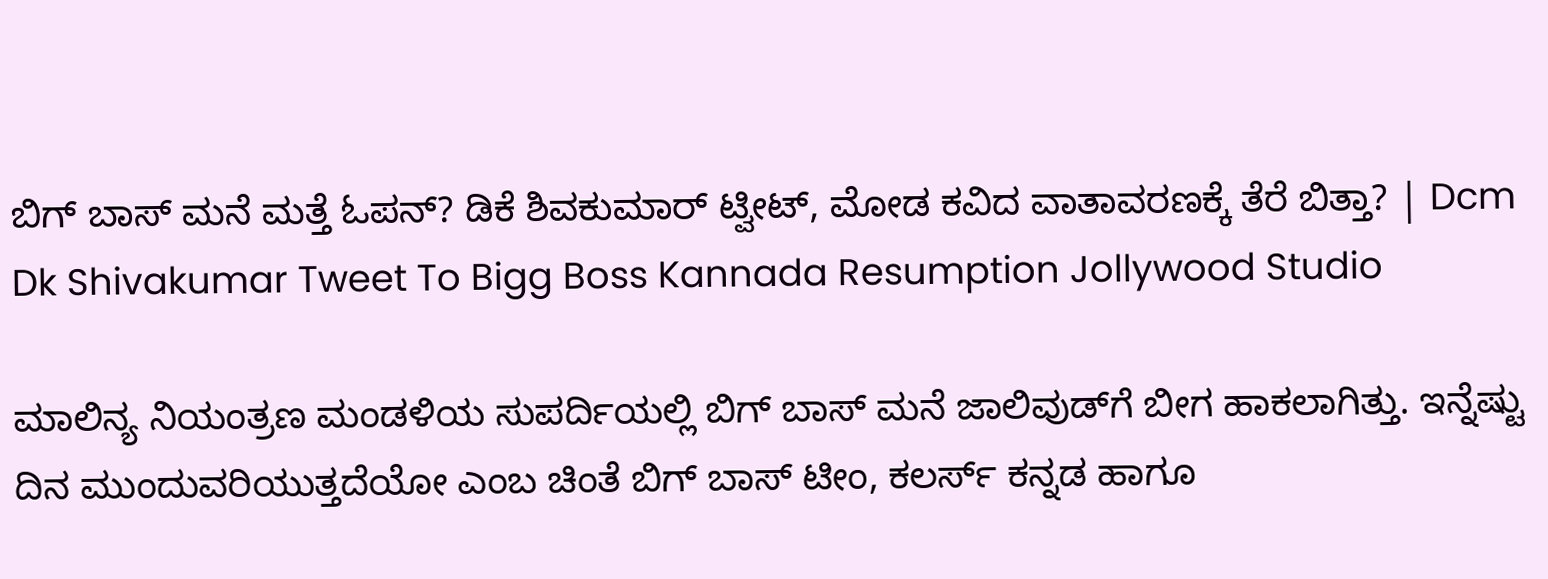ಬಿಗ್ ಬಾಸ್‌ ಮನೆ ಮತ್ತೆ ಓಪನ್? ಡಿಕೆ ಶಿವಕುಮಾರ್ ಟ್ವೀಟ್, ಮೋಡ ಕವಿದ ವಾತಾವರಣಕ್ಕೆ ತೆರೆ ಬಿತ್ತಾ? | Dcm Dk Shivakumar Tweet To Bigg Boss Kannada Resumption Jollywood Studio

ಮಾಲಿನ್ಯ ನಿಯಂತ್ರಣ ಮಂಡಳಿಯ ಸುಪರ್ದಿಯಲ್ಲಿ ಬಿಗ್ ಬಾಸ್ ಮನೆ ಜಾಲಿವುಡ್‌ಗೆ ಬೀಗ ಹಾಕಲಾಗಿತ್ತು. ಇನ್ನೆಷ್ಟು ದಿನ ಮುಂದುವರಿಯುತ್ತದೆಯೋ ಎಂಬ ಚಿಂತೆ ಬಿಗ್ ಬಾಸ್ ಟೀಂ, ಕಲರ್ಸ್ ಕನ್ನಡ ಹಾಗೂ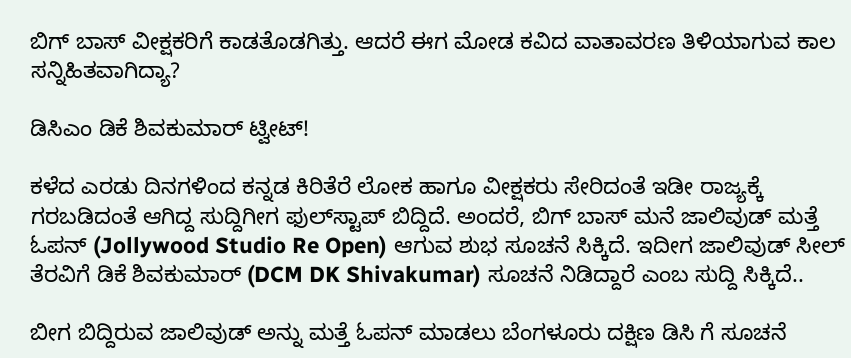ಬಿಗ್ ಬಾಸ್ ವೀಕ್ಷಕರಿಗೆ ಕಾಡತೊಡಗಿತ್ತು. ಆದರೆ ಈಗ ಮೋಡ ಕವಿದ ವಾತಾವರಣ ತಿಳಿಯಾಗುವ ಕಾಲ ಸನ್ನಿಹಿತವಾಗಿದ್ಯಾ?

ಡಿಸಿಎಂ ಡಿಕೆ ಶಿವಕುಮಾರ್ ಟ್ವೀಟ್!

ಕಳೆದ ಎರಡು ದಿನಗಳಿಂದ ಕನ್ನಡ ಕಿರಿತೆರೆ ಲೋಕ ಹಾಗೂ ವೀಕ್ಷಕರು ಸೇರಿದಂತೆ ಇಡೀ ರಾಜ್ಯಕ್ಕೆ ಗರಬಡಿದಂತೆ ಆಗಿದ್ದ ಸುದ್ದಿಗೀಗ ಫುಲ್‌ಸ್ಟಾಪ್ ಬಿದ್ದಿದೆ. ಅಂದರೆ, ಬಿಗ್ ಬಾಸ್ ಮನೆ ಜಾಲಿವುಡ್‌ ಮತ್ತೆ ಓಪನ್ (Jollywood Studio Re Open) ಆಗುವ ಶುಭ ಸೂಚನೆ ಸಿಕ್ಕಿದೆ. ಇದೀಗ ಜಾಲಿವುಡ್ ಸೀಲ್ ತೆರವಿಗೆ ಡಿಕೆ ಶಿವಕುಮಾರ್ (DCM DK Shivakumar) ಸೂಚನೆ ನಿಡಿದ್ದಾರೆ ಎಂಬ ಸುದ್ದಿ ಸಿಕ್ಕಿದೆ..

ಬೀಗ ಬಿದ್ದಿರುವ ಜಾಲಿವುಡ್ ಅನ್ನು ಮತ್ತೆ ಓಪನ್ ಮಾಡಲು ಬೆಂಗಳೂರು ದಕ್ಷಿಣ ಡಿಸಿ ಗೆ ಸೂಚನೆ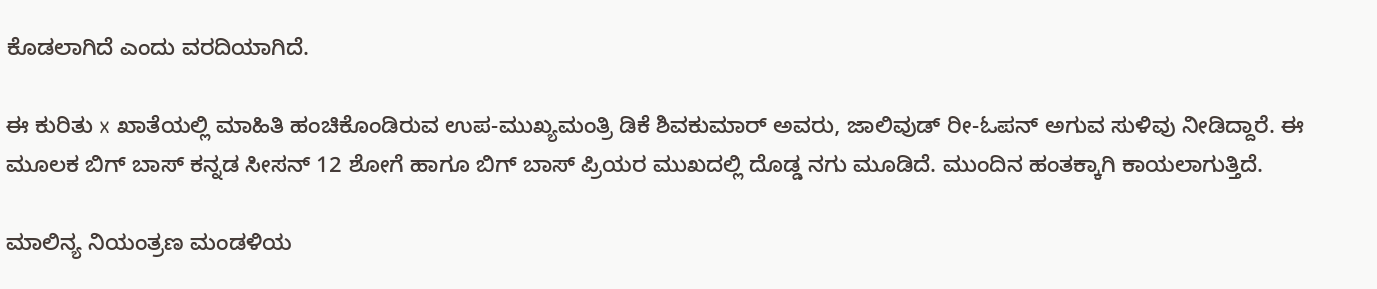ಕೊಡಲಾಗಿದೆ ಎಂದು ವರದಿಯಾಗಿದೆ.

ಈ ಕುರಿತು x ಖಾತೆಯಲ್ಲಿ ಮಾಹಿತಿ ಹಂಚಿಕೊಂಡಿರುವ ಉಪ-ಮುಖ್ಯಮಂತ್ರಿ ಡಿಕೆ ಶಿವಕುಮಾರ್ ಅವರು, ಜಾಲಿವುಡ್ ರೀ-ಓಪನ್ ಅಗುವ ಸುಳಿವು ನೀಡಿದ್ದಾರೆ. ಈ ಮೂಲಕ ಬಿಗ್‌ ಬಾಸ್ ಕನ್ನಡ ಸೀಸನ್ 12 ಶೋಗೆ ಹಾಗೂ ಬಿಗ್ ಬಾಸ್ ಪ್ರಿಯರ ಮುಖದಲ್ಲಿ ದೊಡ್ಡ ನಗು ಮೂಡಿದೆ. ಮುಂದಿನ ಹಂತಕ್ಕಾಗಿ ಕಾಯಲಾಗುತ್ತಿದೆ.

ಮಾಲಿನ್ಯ ನಿಯಂತ್ರಣ ಮಂಡಳಿಯ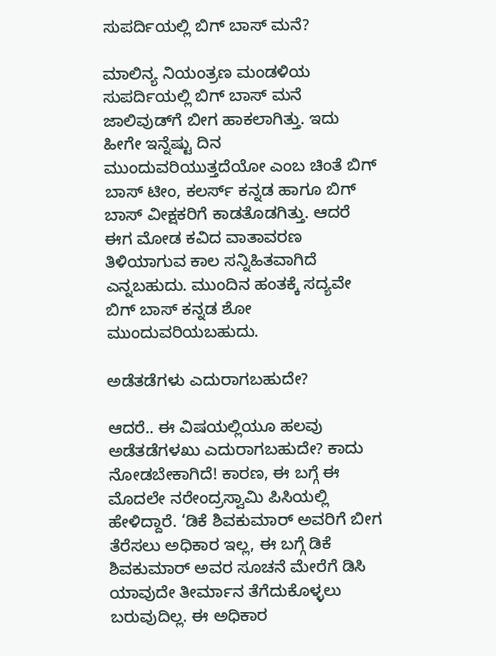ಸುಪರ್ದಿಯಲ್ಲಿ ಬಿಗ್ ಬಾಸ್ ಮನೆ?

ಮಾಲಿನ್ಯ ನಿಯಂತ್ರಣ ಮಂಡಳಿಯ ಸುಪರ್ದಿಯಲ್ಲಿ ಬಿಗ್ ಬಾಸ್ ಮನೆ ಜಾಲಿವುಡ್‌ಗೆ ಬೀಗ ಹಾಕಲಾಗಿತ್ತು. ಇದು ಹೀಗೇ ಇನ್ನೆಷ್ಟು ದಿನ ಮುಂದುವರಿಯುತ್ತದೆಯೋ ಎಂಬ ಚಿಂತೆ ಬಿಗ್ ಬಾಸ್ ಟೀಂ, ಕಲರ್ಸ್ ಕನ್ನಡ ಹಾಗೂ ಬಿಗ್ ಬಾಸ್ ವೀಕ್ಷಕರಿಗೆ ಕಾಡತೊಡಗಿತ್ತು. ಆದರೆ ಈಗ ಮೋಡ ಕವಿದ ವಾತಾವರಣ ತಿಳಿಯಾಗುವ ಕಾಲ ಸನ್ನಿಹಿತವಾಗಿದೆ ಎನ್ನಬಹುದು. ಮುಂದಿನ ಹಂತಕ್ಕೆ ಸದ್ಯವೇ ಬಿಗ್ ಬಾಸ್ ಕನ್ನಡ ಶೋ ಮುಂದುವರಿಯಬಹುದು.

ಅಡೆತಡೆಗಳು ಎದುರಾಗಬಹುದೇ?

ಆದರೆ.. ಈ ವಿಷಯಲ್ಲಿಯೂ ಹಲವು ಅಡೆತಡೆಗಳಖು ಎದುರಾಗಬಹುದೇ? ಕಾದು ನೋಡಬೇಕಾಗಿದೆ! ಕಾರಣ, ಈ ಬಗ್ಗೆ ಈ ಮೊದಲೇ ನರೇಂದ್ರಸ್ವಾಮಿ ಪಿಸಿಯಲ್ಲಿ ಹೇಳಿದ್ದಾರೆ. ‘ಡಿಕೆ ಶಿವಕುಮಾರ್ ಅವರಿಗೆ ಬೀಗ ತೆರೆಸಲು ಅಧಿಕಾರ ಇಲ್ಲ, ಈ ಬಗ್ಗೆ ಡಿಕೆ ಶಿವಕುಮಾರ್ ಅವರ ಸೂಚನೆ ಮೇರೆಗೆ ಡಿಸಿ ಯಾವುದೇ ತೀರ್ಮಾನ ತೆಗೆದುಕೊಳ್ಳಲು ಬರುವುದಿಲ್ಲ. ಈ ಅಧಿಕಾರ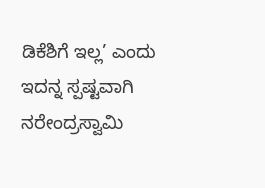ಡಿಕೆಶಿಗೆ ಇಲ್ಲ’ ಎಂದು ಇದನ್ನ ಸ್ಪಷ್ಟವಾಗಿ ನರೇಂದ್ರಸ್ವಾಮಿ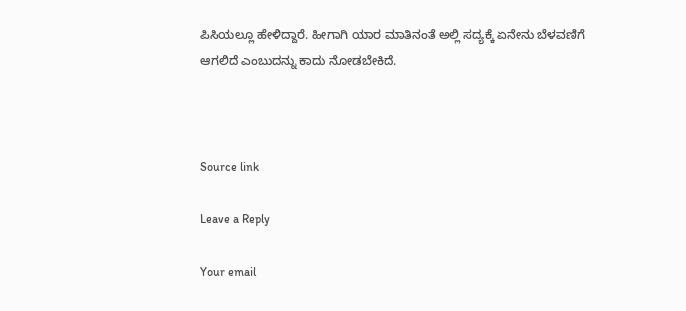ಪಿಸಿಯಲ್ಲೂ ಹೇಳಿದ್ದಾರೆ. ಹೀಗಾಗಿ ಯಾರ ಮಾತಿನಂತೆ ಅಲ್ಲಿ ಸದ್ಯಕ್ಕೆ ಏನೇನು ಬೆಳವಣಿಗೆ ಆಗಲಿದೆ ಎಂಬುದನ್ನು ಕಾದು ನೋಡಬೇಕಿದೆ.



Source link

Leave a Reply

Your email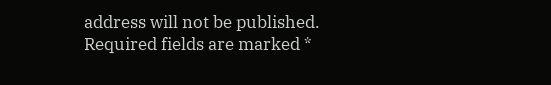address will not be published. Required fields are marked *